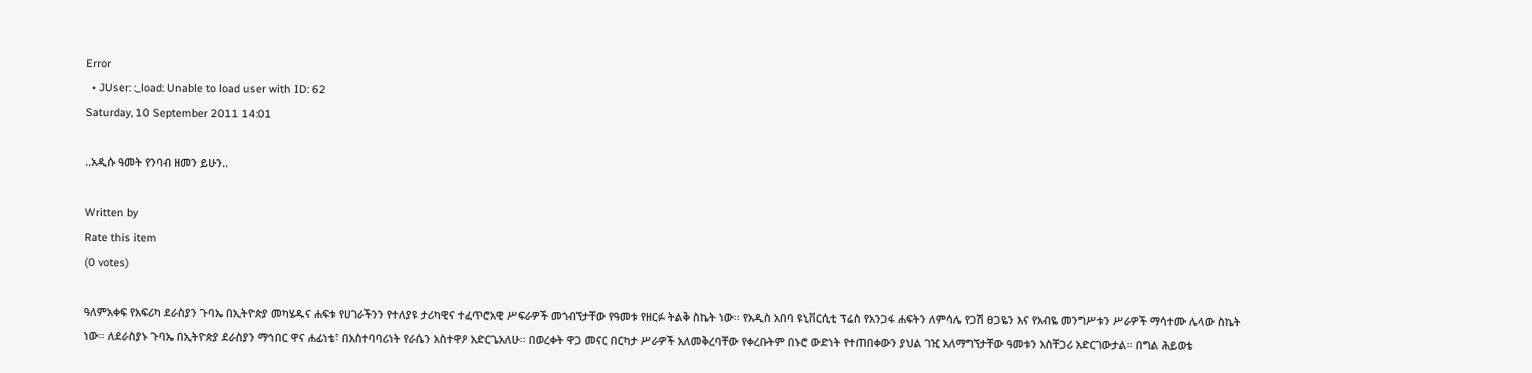Error
  • JUser: :_load: Unable to load user with ID: 62
Saturday, 10 September 2011 14:01

..አዲሱ ዓመት የንባብ ዘመን ይሁን..

Written by
Rate this item
(0 votes)

ዓለምአቀፍ የአፍሪካ ደራስያን ጉባኤ በኢትዮጵያ መካሄዱና ሐፍቱ የሀገራችንን የተለያዩ ታሪካዊና ተፈጥሮአዊ ሥፍራዎች መጎብኘታቸው የዓመቱ የዘርፉ ትልቅ ስኬት ነው፡፡ የአዲስ አበባ ዩኒቨርሲቲ ፕሬስ የአንጋፋ ሐፍትን ለምሳሌ የጋሽ ፀጋዬን እና የአብዬ መንግሥቱን ሥራዎች ማሳተሙ ሌላው ስኬት ነው፡፡ ለደራስያኑ ጉባኤ በኢትዮጵያ ደራስያን ማኅበር ዋና ሐፊነቴ፣ በአስተባባሪነት የራሴን አስተዋዖ አድርጌአለሁ፡፡ በወረቀት ዋጋ መናር በርካታ ሥራዎች አለመቅረባቸው የቀረቡትም በኑሮ ውድነት የተጠበቀውን ያህል ገዢ አለማግኘታቸው ዓመቱን አስቸጋሪ አድርገውታል፡፡ በግል ሕይወቴ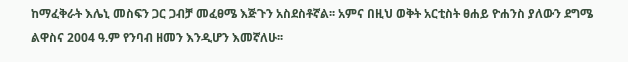ከማፈቅራት እሌኒ መስፍን ጋር ጋብቻ መፈፀሜ እጅጉን አስደስቶኛል፡፡ አምና በዚህ ወቅት አርቲስት ፀሐይ ዮሐንስ ያለውን ደግሜ ልዋስና 2004 ዓ.ም የንባብ ዘመን እንዲሆን እመኛለሁ፡፡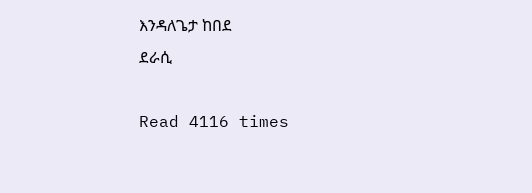እንዳለጌታ ከበደ
ደራሲ

Read 4116 times